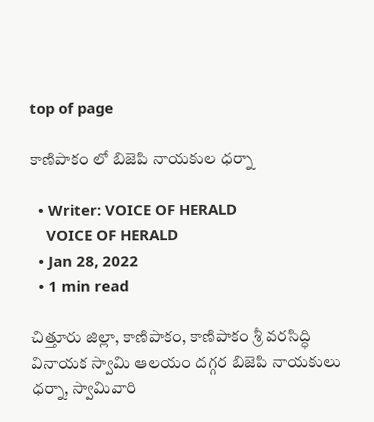top of page

కాణిపాకం లో బిజెపి నాయకుల ధర్నా

  • Writer: VOICE OF HERALD
    VOICE OF HERALD
  • Jan 28, 2022
  • 1 min read

చిత్తూరు జిల్లా, కాణిపాకం, కాణిపాకం శ్రీ వరసిద్ధి వినాయక స్వామి ఆలయం దగ్గర బిజెపి నాయకులు ధర్నా, స్వామివారి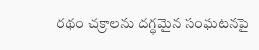రథం చక్రాలను దగ్ధమైన సంఘటనపై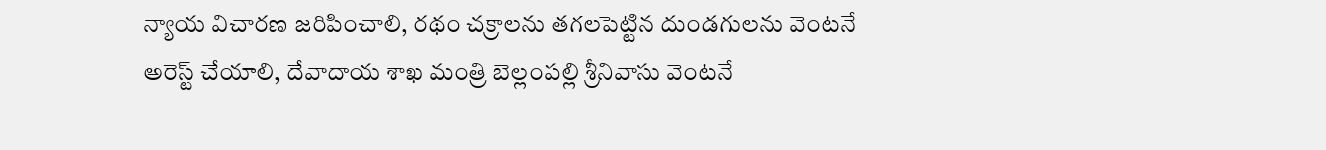న్యాయ విచారణ జరిపించాలి, రథం చక్రాలను తగలపెట్టిన దుండగులను వెంటనే అరెస్ట్ చేయాలి, దేవాదాయ శాఖ మంత్రి బెల్లంపల్లి శ్రీనివాసు వెంటనే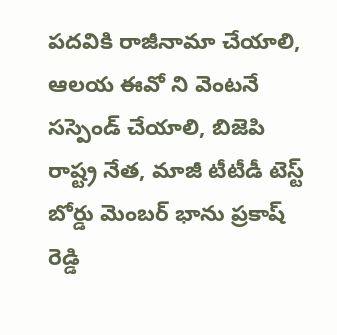పదవికి రాజీనామా చేయాలి, ఆలయ ఈవో ని వెంటనే సస్పెండ్ చేయాలి, బిజెపి రాష్ట్ర నేత, మాజీ టీటీడీ టెస్ట్ బోర్డు మెంబర్ భాను ప్రకాష్ రెడ్డి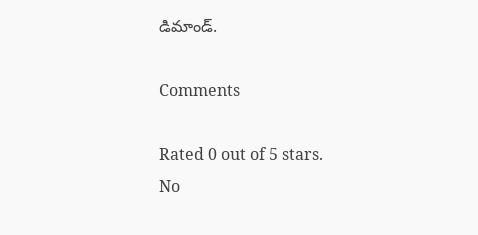డిమాండ్.

Comments

Rated 0 out of 5 stars.
No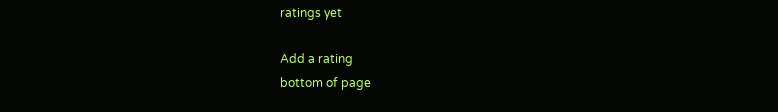ratings yet

Add a rating
bottom of page